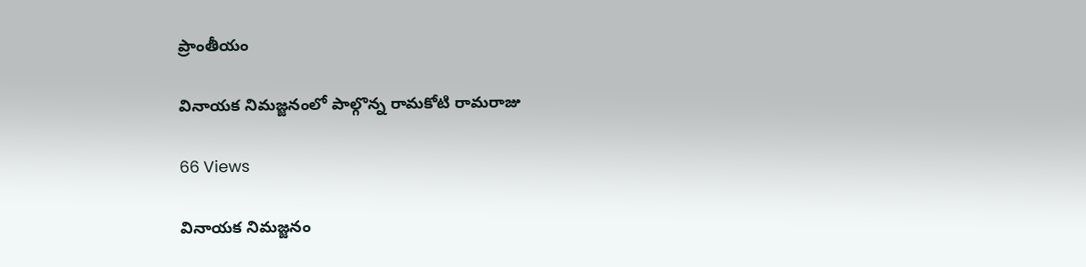ప్రాంతీయం

వినాయక నిమజ్జనంలో పాల్గొన్న రామకోటి రామరాజు

66 Views

వినాయక నిమజ్జనం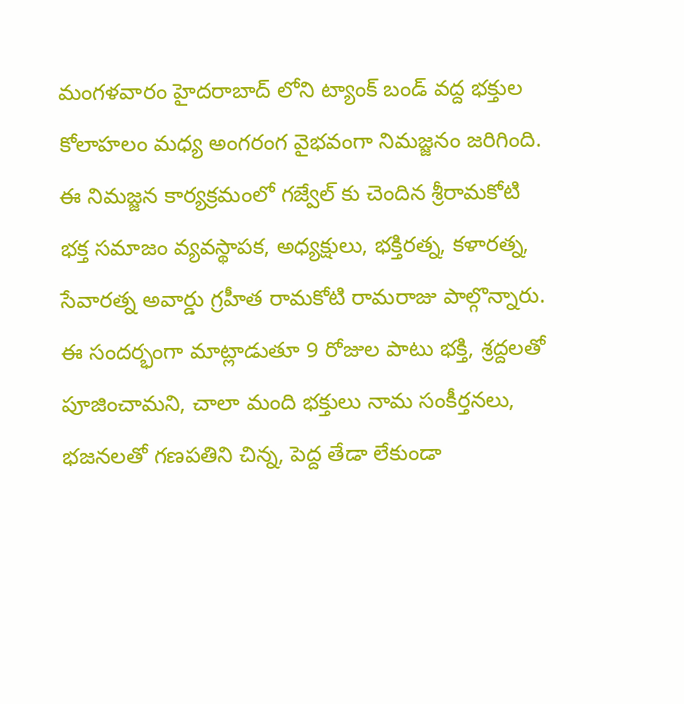మంగళవారం హైదరాబాద్ లోని ట్యాంక్ బండ్ వద్ద భక్తుల కోలాహలం మధ్య అంగరంగ వైభవంగా నిమజ్జనం జరిగింది. ఈ నిమజ్జన కార్యక్రమంలో గజ్వేల్ కు చెందిన శ్రీరామకోటి భక్త సమాజం వ్యవస్థాపక, అధ్యక్షులు, భక్తిరత్న, కళారత్న, సేవారత్న అవార్డు గ్రహీత రామకోటి రామరాజు పాల్గొన్నారు. ఈ సందర్భంగా మాట్లాడుతూ 9 రోజుల పాటు భక్తి, శ్రద్దలతో పూజించామని, చాలా మంది భక్తులు నామ సంకీర్తనలు, భజనలతో గణపతిని చిన్న, పెద్ద తేడా లేకుండా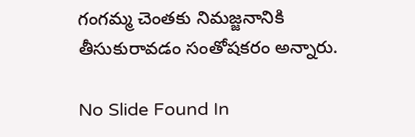గంగమ్మ చెంతకు నిమజ్జనానికి తీసుకురావడం సంతోషకరం అన్నారు.

No Slide Found In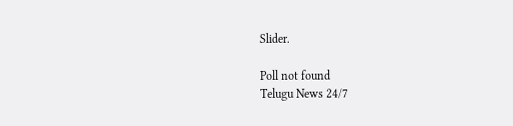Slider.

Poll not found
Telugu News 24/7